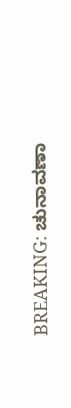BREAKING: ಚುನಾವಣಾ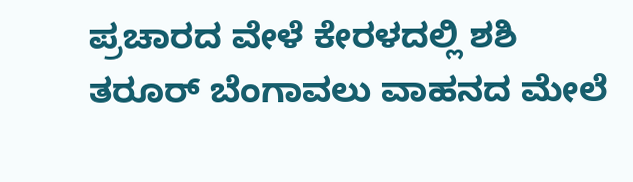ಪ್ರಚಾರದ ವೇಳೆ ಕೇರಳದಲ್ಲಿ ಶಶಿ ತರೂರ್ ಬೆಂಗಾವಲು ವಾಹನದ ಮೇಲೆ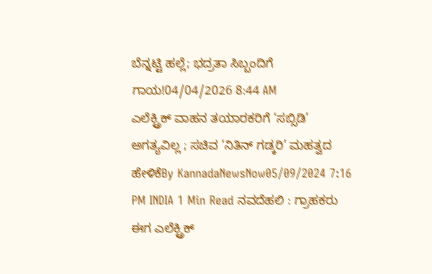ಬೆನ್ನಟ್ಟಿ ಹಲ್ಲೆ; ಭದ್ರತಾ ಸಿಬ್ಬಂದಿಗೆ ಗಾಯ!04/04/2026 8:44 AM
ಎಲೆಕ್ಟ್ರಿಕ್ ವಾಹನ ತಯಾರಕರಿಗೆ ‘ಸಬ್ಸಿಡಿ’ ಅಗತ್ಯವಿಲ್ಲ ; ಸಚಿವ ‘ನಿತಿನ್ ಗಡ್ಕರಿ’ ಮಹತ್ವದ ಹೇಳಿಕೆBy KannadaNewsNow05/09/2024 7:16 PM INDIA 1 Min Read ನವದೆಹಲಿ : ಗ್ರಾಹಕರು ಈಗ ಎಲೆಕ್ಟ್ರಿಕ್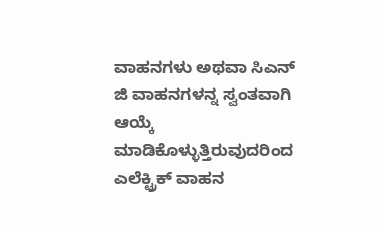ವಾಹನಗಳು ಅಥವಾ ಸಿಎನ್ ಜಿ ವಾಹನಗಳನ್ನ ಸ್ವಂತವಾಗಿ ಆಯ್ಕೆ ಮಾಡಿಕೊಳ್ಳುತ್ತಿರುವುದರಿಂದ ಎಲೆಕ್ಟ್ರಿಕ್ ವಾಹನ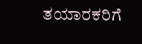ತಯಾರಕರಿಗೆ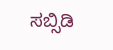ಸಬ್ಸಿಡಿ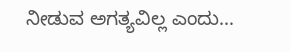ನೀಡುವ ಅಗತ್ಯವಿಲ್ಲ ಎಂದು…